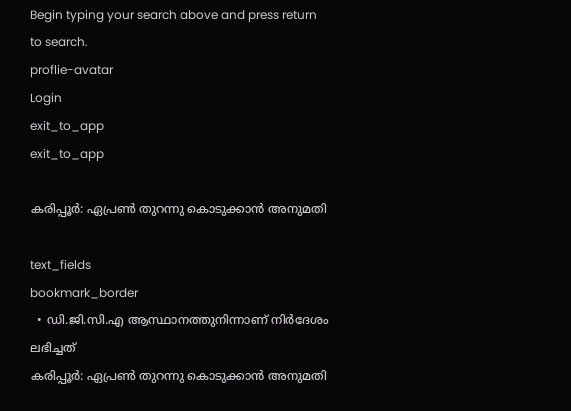Begin typing your search above and press return to search.
proflie-avatar
Login
exit_to_app
exit_to_app

കരിപ്പൂര്‍: ഏപ്രണ്‍ തുറന്നു കൊടുക്കാന്‍ അനുമതി

text_fields
bookmark_border
  • ഡി.ജി.സി.എ ആസ്ഥാനത്തുനിന്നാണ് നിര്‍ദേശം ലഭിച്ചത്
കരിപ്പൂര്‍: ഏപ്രണ്‍ തുറന്നു കൊടുക്കാന്‍ അനുമതി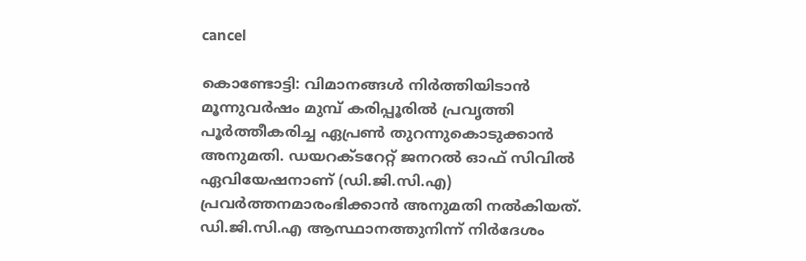cancel

കൊണ്ടോട്ടി: വിമാനങ്ങള്‍ നിര്‍ത്തിയിടാന്‍ മൂന്നുവര്‍ഷം മുമ്പ് കരിപ്പൂരില്‍ പ്രവൃത്തി പൂര്‍ത്തീകരിച്ച ഏപ്രണ്‍ തുറന്നുകൊടുക്കാന്‍ അനുമതി. ഡയറക്ടറേറ്റ് ജനറല്‍ ഓഫ് സിവില്‍ ഏവിയേഷനാണ് (ഡി.ജി.സി.എ) പ്രവര്‍ത്തനമാരംഭിക്കാന്‍ അനുമതി നല്‍കിയത്. ഡി.ജി.സി.എ ആസ്ഥാനത്തുനിന്ന് നിര്‍ദേശം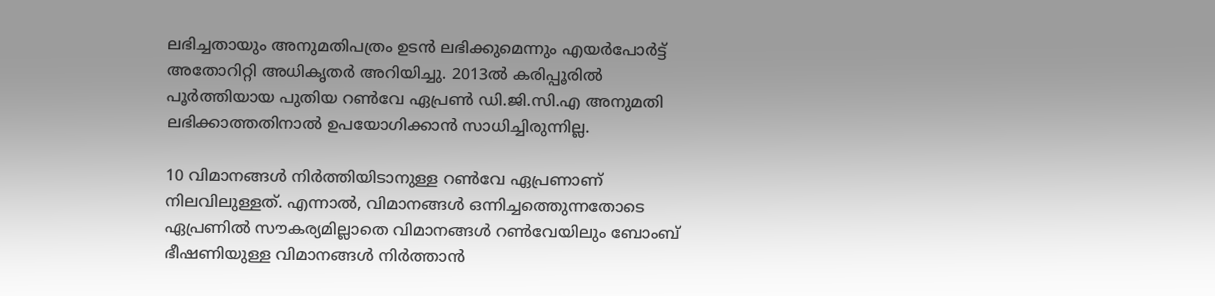ലഭിച്ചതായും അനുമതിപത്രം ഉടന്‍ ലഭിക്കുമെന്നും എയര്‍പോര്‍ട്ട് അതോറിറ്റി അധികൃതര്‍ അറിയിച്ചു. 2013ല്‍ കരിപ്പൂരില്‍ പൂര്‍ത്തിയായ പുതിയ റണ്‍വേ ഏപ്രണ്‍ ഡി.ജി.സി.എ അനുമതി ലഭിക്കാത്തതിനാല്‍ ഉപയോഗിക്കാന്‍ സാധിച്ചിരുന്നില്ല.

10 വിമാനങ്ങള്‍ നിര്‍ത്തിയിടാനുള്ള റണ്‍വേ ഏപ്രണാണ് നിലവിലുള്ളത്. എന്നാല്‍, വിമാനങ്ങള്‍ ഒന്നിച്ചത്തെുന്നതോടെ ഏപ്രണില്‍ സൗകര്യമില്ലാതെ വിമാനങ്ങള്‍ റണ്‍വേയിലും ബോംബ് ഭീഷണിയുള്ള വിമാനങ്ങള്‍ നിര്‍ത്താന്‍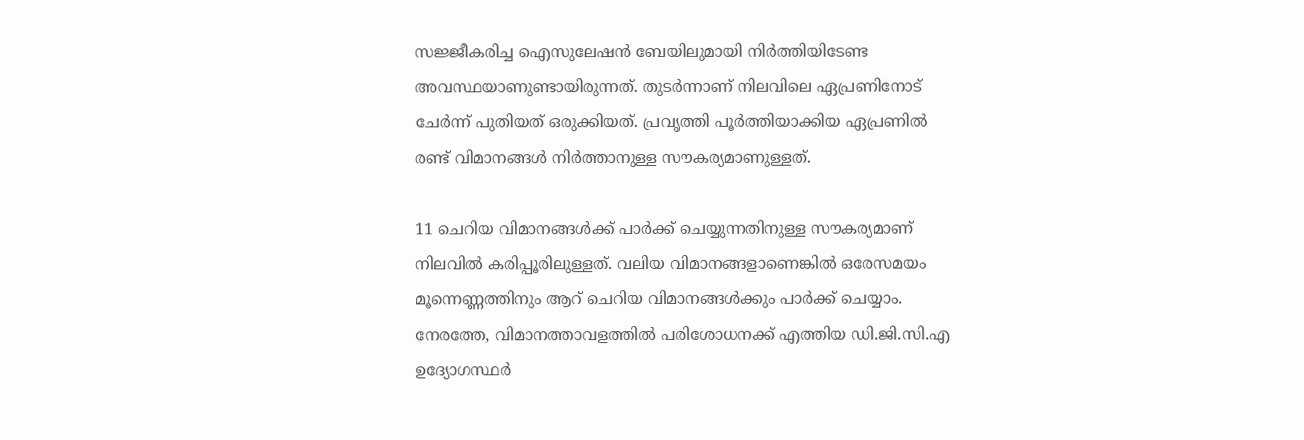സജ്ജീകരിച്ച ഐസുലേഷന്‍ ബേയിലുമായി നിര്‍ത്തിയിടേണ്ട അവസ്ഥയാണുണ്ടായിരുന്നത്. തുടര്‍ന്നാണ് നിലവിലെ ഏപ്രണിനോട് ചേര്‍ന്ന് പുതിയത് ഒരുക്കിയത്. പ്രവൃത്തി പൂര്‍ത്തിയാക്കിയ ഏപ്രണില്‍ രണ്ട് വിമാനങ്ങള്‍ നിര്‍ത്താനുള്ള സൗകര്യമാണുള്ളത്.

11 ചെറിയ വിമാനങ്ങള്‍ക്ക് പാര്‍ക്ക് ചെയ്യുന്നതിനുള്ള സൗകര്യമാണ് നിലവില്‍ കരിപ്പൂരിലുള്ളത്. വലിയ വിമാനങ്ങളാണെങ്കില്‍ ഒരേസമയം മൂന്നെണ്ണത്തിനും ആറ് ചെറിയ വിമാനങ്ങള്‍ക്കും പാര്‍ക്ക് ചെയ്യാം. നേരത്തേ, വിമാനത്താവളത്തില്‍ പരിശോധനക്ക് എത്തിയ ഡി.ജി.സി.എ ഉദ്യോഗസ്ഥര്‍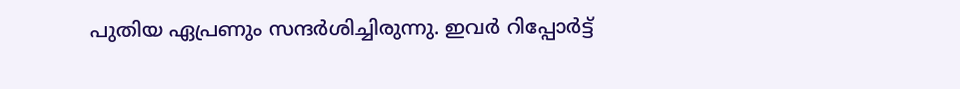പുതിയ ഏപ്രണും സന്ദര്‍ശിച്ചിരുന്നു. ഇവര്‍ റിപ്പോര്‍ട്ട്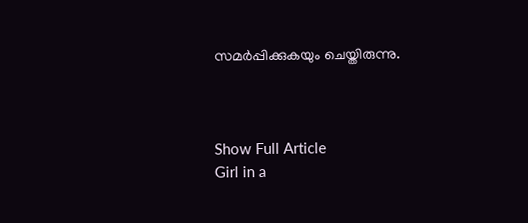സമര്‍പ്പിക്കുകയും ചെയ്തിരുന്നു.



Show Full Article
Girl in a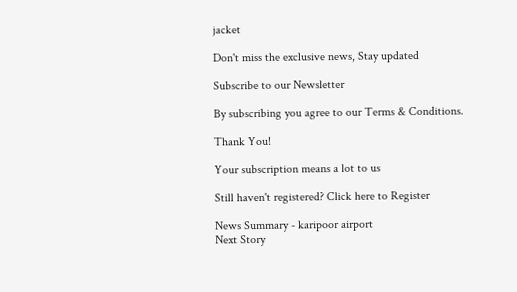jacket

Don't miss the exclusive news, Stay updated

Subscribe to our Newsletter

By subscribing you agree to our Terms & Conditions.

Thank You!

Your subscription means a lot to us

Still haven't registered? Click here to Register

News Summary - karipoor airport
Next Story